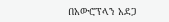በአውሮፕላን አደጋ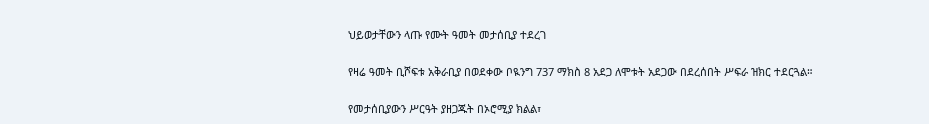ህይወታቸውን ላጡ የሙት ዓመት መታሰቢያ ተደረገ

የዛሬ ዓመት ቢሾፍቱ አቅራቢያ በወደቀው ቦዪንግ 737 ማክስ 8 አደጋ ለሞቱት አደጋው በደረሰበት ሥፍራ ዝክር ተደርጓል።

የመታሰቢያውን ሥርዓት ያዘጋጁት በኦሮሚያ ክልል፣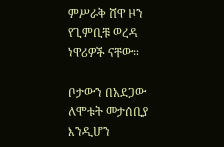ምሥራቅ ሸዋ ዞን የጊምቢቹ ወረዳ ነዋሪዎች ናቸው።

ቦታውን በአደጋው ለሞቱት መታሰቢያ እንዲሆን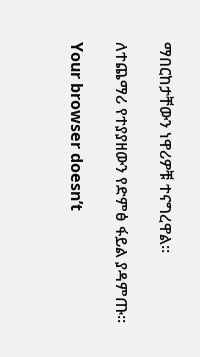ማበርከታቸውን ነዋሪዎቹ ተናግረዋል።

ለተጨማሪ የተያያዘውን የድምፅ ፋይል ያዳምጡ።

Your browser doesn’t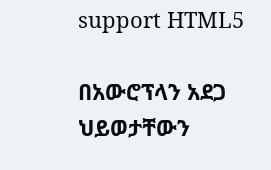support HTML5

በአውሮፕላን አደጋ ህይወታቸውን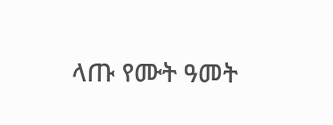ላጡ የሙት ዓመት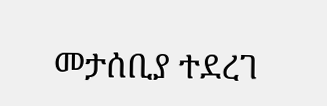መታሰቢያ ተደረገ